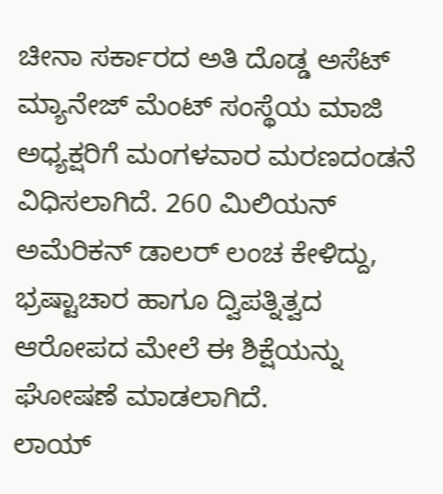ಚೀನಾ ಸರ್ಕಾರದ ಅತಿ ದೊಡ್ಡ ಅಸೆಟ್ ಮ್ಯಾನೇಜ್ ಮೆಂಟ್ ಸಂಸ್ಥೆಯ ಮಾಜಿ ಅಧ್ಯಕ್ಷರಿಗೆ ಮಂಗಳವಾರ ಮರಣದಂಡನೆ ವಿಧಿಸಲಾಗಿದೆ. 260 ಮಿಲಿಯನ್ ಅಮೆರಿಕನ್ ಡಾಲರ್ ಲಂಚ ಕೇಳಿದ್ದು, ಭ್ರಷ್ಟಾಚಾರ ಹಾಗೂ ದ್ವಿಪತ್ನಿತ್ವದ ಆರೋಪದ ಮೇಲೆ ಈ ಶಿಕ್ಷೆಯನ್ನು ಘೋಷಣೆ ಮಾಡಲಾಗಿದೆ.
ಲಾಯ್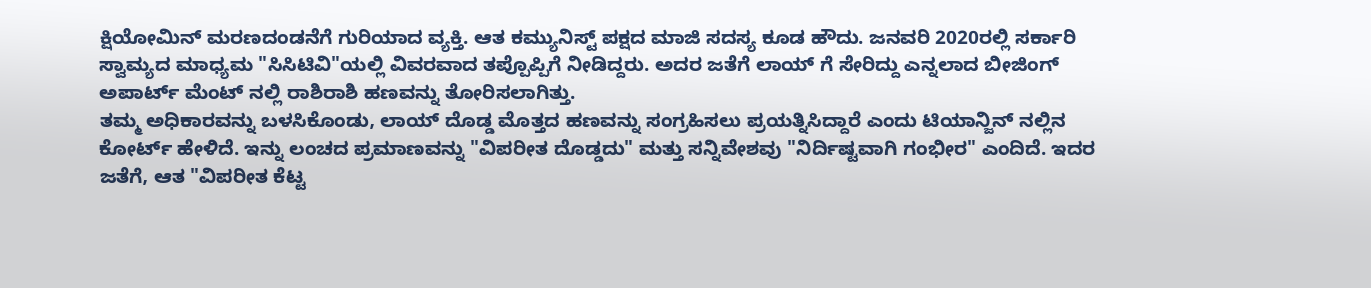ಕ್ಷಿಯೋಮಿನ್ ಮರಣದಂಡನೆಗೆ ಗುರಿಯಾದ ವ್ಯಕ್ತಿ. ಆತ ಕಮ್ಯುನಿಸ್ಟ್ ಪಕ್ಷದ ಮಾಜಿ ಸದಸ್ಯ ಕೂಡ ಹೌದು. ಜನವರಿ 2020ರಲ್ಲಿ ಸರ್ಕಾರಿ ಸ್ವಾಮ್ಯದ ಮಾಧ್ಯಮ "ಸಿಸಿಟಿವಿ"ಯಲ್ಲಿ ವಿವರವಾದ ತಪ್ಪೊಪ್ಪಿಗೆ ನೀಡಿದ್ದರು. ಅದರ ಜತೆಗೆ ಲಾಯ್ ಗೆ ಸೇರಿದ್ದು ಎನ್ನಲಾದ ಬೀಜಿಂಗ್ ಅಪಾರ್ಟ್ ಮೆಂಟ್ ನಲ್ಲಿ ರಾಶಿರಾಶಿ ಹಣವನ್ನು ತೋರಿಸಲಾಗಿತ್ತು.
ತಮ್ಮ ಅಧಿಕಾರವನ್ನು ಬಳಸಿಕೊಂಡು, ಲಾಯ್ ದೊಡ್ಡ ಮೊತ್ತದ ಹಣವನ್ನು ಸಂಗ್ರಹಿಸಲು ಪ್ರಯತ್ನಿಸಿದ್ದಾರೆ ಎಂದು ಟಿಯಾನ್ಜಿನ್ ನಲ್ಲಿನ ಕೋರ್ಟ್ ಹೇಳಿದೆ. ಇನ್ನು ಲಂಚದ ಪ್ರಮಾಣವನ್ನು "ವಿಪರೀತ ದೊಡ್ಡದು" ಮತ್ತು ಸನ್ನಿವೇಶವು "ನಿರ್ದಿಷ್ಟವಾಗಿ ಗಂಭೀರ" ಎಂದಿದೆ. ಇದರ ಜತೆಗೆ, ಆತ "ವಿಪರೀತ ಕೆಟ್ಟ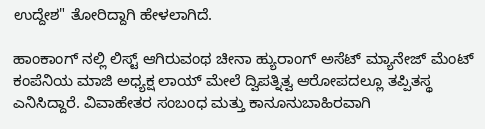ಉದ್ದೇಶ" ತೋರಿದ್ದಾಗಿ ಹೇಳಲಾಗಿದೆ.

ಹಾಂಕಾಂಗ್ ನಲ್ಲಿ ಲಿಸ್ಟ್ ಆಗಿರುವಂಥ ಚೀನಾ ಹ್ಯುರಾಂಗ್ ಅಸೆಟ್ ಮ್ಯಾನೇಜ್ ಮೆಂಟ್ ಕಂಪೆನಿಯ ಮಾಜಿ ಅಧ್ಯಕ್ಷ ಲಾಯ್ ಮೇಲೆ ದ್ವಿಪತ್ನಿತ್ವ ಆರೋಪದಲ್ಲೂ ತಪ್ಪಿತಸ್ಥ ಎನಿಸಿದ್ದಾರೆ. ವಿವಾಹೇತರ ಸಂಬಂಧ ಮತ್ತು ಕಾನೂನುಬಾಹಿರವಾಗಿ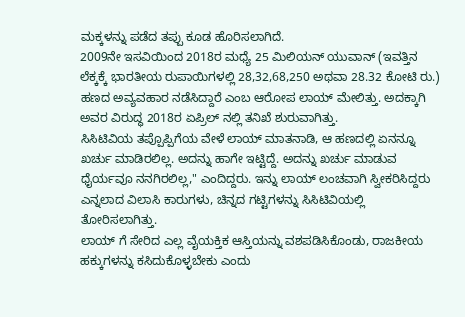ಮಕ್ಕಳನ್ನು ಪಡೆದ ತಪ್ಪು ಕೂಡ ಹೊರಿಸಲಾಗಿದೆ.
2009ನೇ ಇಸವಿಯಿಂದ 2018ರ ಮಧ್ಯೆ 25 ಮಿಲಿಯನ್ ಯುವಾನ್ (ಇವತ್ತಿನ ಲೆಕ್ಕಕ್ಕೆ ಭಾರತೀಯ ರುಪಾಯಿಗಳಲ್ಲಿ 28,32,68,250 ಅಥವಾ 28.32 ಕೋಟಿ ರು.) ಹಣದ ಅವ್ಯವಹಾರ ನಡೆಸಿದ್ದಾರೆ ಎಂಬ ಆರೋಪ ಲಾಯ್ ಮೇಲಿತ್ತು. ಅದಕ್ಕಾಗಿ ಅವರ ವಿರುದ್ಧ 2018ರ ಏಪ್ರಿಲ್ ನಲ್ಲಿ ತನಿಖೆ ಶುರುವಾಗಿತ್ತು.
ಸಿಸಿಟಿವಿಯ ತಪ್ಪೊಪ್ಪಿಗೆಯ ವೇಳೆ ಲಾಯ್ ಮಾತನಾಡಿ, ಆ ಹಣದಲ್ಲಿ ಏನನ್ನೂ ಖರ್ಚು ಮಾಡಿರಲಿಲ್ಲ. ಅದನ್ನು ಹಾಗೇ ಇಟ್ಟಿದ್ದೆ. ಅದನ್ನು ಖರ್ಚು ಮಾಡುವ ಧೈರ್ಯವೂ ನನಗಿರಲಿಲ್ಲ," ಎಂದಿದ್ದರು. ಇನ್ನು ಲಾಯ್ ಲಂಚವಾಗಿ ಸ್ವೀಕರಿಸಿದ್ದರು ಎನ್ನಲಾದ ವಿಲಾಸಿ ಕಾರುಗಳು, ಚಿನ್ನದ ಗಟ್ಟಿಗಳನ್ನು ಸಿಸಿಟಿವಿಯಲ್ಲಿ ತೋರಿಸಲಾಗಿತ್ತು.
ಲಾಯ್ ಗೆ ಸೇರಿದ ಎಲ್ಲ ವೈಯಕ್ತಿಕ ಆಸ್ತಿಯನ್ನು ವಶಪಡಿಸಿಕೊಂಡು, ರಾಜಕೀಯ ಹಕ್ಕುಗಳನ್ನು ಕಸಿದುಕೊಳ್ಳಬೇಕು ಎಂದು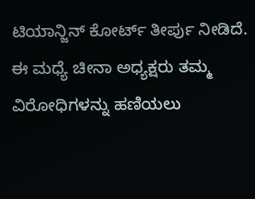ಟಿಯಾನ್ಜಿನ್ ಕೋರ್ಟ್ ತೀರ್ಪು ನೀಡಿದೆ. ಈ ಮಧ್ಯೆ ಚೀನಾ ಅಧ್ಯಕ್ಷರು ತಮ್ಮ ವಿರೋಧಿಗಳನ್ನು ಹಣಿಯಲು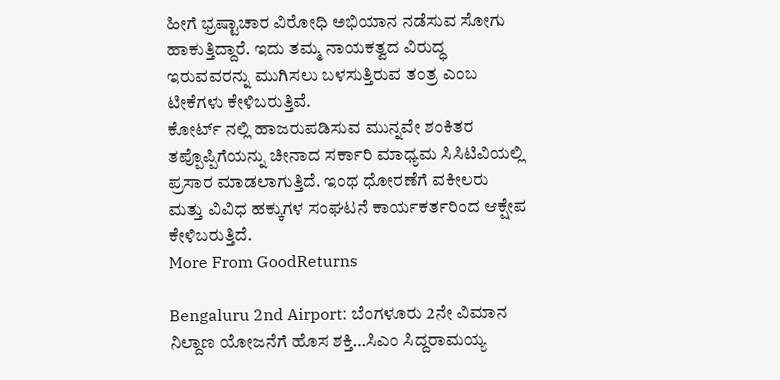ಹೀಗೆ ಭ್ರಷ್ಟಾಚಾರ ವಿರೋಧಿ ಅಭಿಯಾನ ನಡೆಸುವ ಸೋಗು ಹಾಕುತ್ತಿದ್ದಾರೆ. ಇದು ತಮ್ಮ ನಾಯಕತ್ವದ ವಿರುದ್ಧ ಇರುವವರನ್ನು ಮುಗಿಸಲು ಬಳಸುತ್ತಿರುವ ತಂತ್ರ ಎಂಬ ಟೀಕೆಗಳು ಕೇಳಿಬರುತ್ತಿವೆ.
ಕೋರ್ಟ್ ನಲ್ಲಿ ಹಾಜರುಪಡಿಸುವ ಮುನ್ನವೇ ಶಂಕಿತರ ತಪ್ಪೊಪ್ಪಿಗೆಯನ್ನು ಚೀನಾದ ಸರ್ಕಾರಿ ಮಾಧ್ಯಮ ಸಿಸಿಟಿವಿಯಲ್ಲಿ ಪ್ರಸಾರ ಮಾಡಲಾಗುತ್ತಿದೆ. ಇಂಥ ಧೋರಣೆಗೆ ವಕೀಲರು ಮತ್ತು ವಿವಿಧ ಹಕ್ಕುಗಳ ಸಂಘಟನೆ ಕಾರ್ಯಕರ್ತರಿಂದ ಆಕ್ಷೇಪ ಕೇಳಿಬರುತ್ತಿದೆ.
More From GoodReturns

Bengaluru 2nd Airport: ಬೆಂಗಳೂರು 2ನೇ ವಿಮಾನ ನಿಲ್ದಾಣ ಯೋಜನೆಗೆ ಹೊಸ ಶಕ್ತಿ…ಸಿಎಂ ಸಿದ್ದರಾಮಯ್ಯ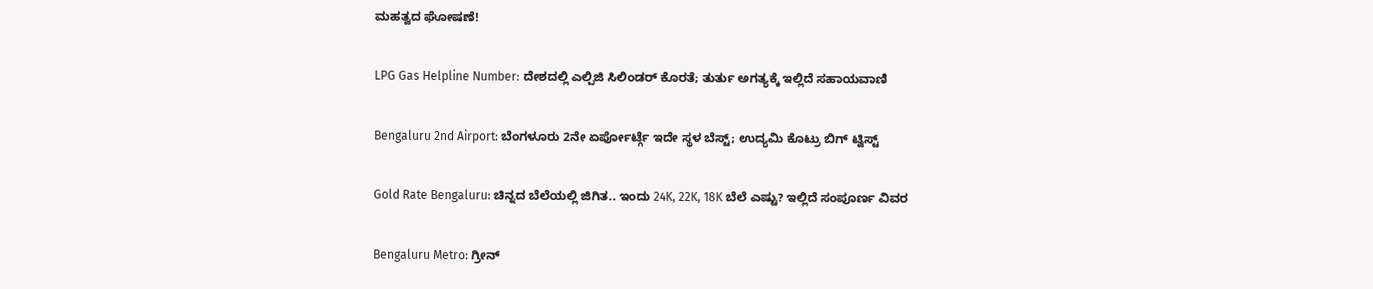ಮಹತ್ವದ ಘೋಷಣೆ!

LPG Gas Helpline Number: ದೇಶದಲ್ಲಿ ಎಲ್ಪಿಜಿ ಸಿಲಿಂಡರ್ ಕೊರತೆ; ತುರ್ತು ಅಗತ್ಯಕ್ಕೆ ಇಲ್ಲಿದೆ ಸಹಾಯವಾಣಿ

Bengaluru 2nd Airport: ಬೆಂಗಳೂರು 2ನೇ ಏರ್ಪೋರ್ಟ್ಗೆ ಇದೇ ಸ್ಥಳ ಬೆಸ್ಟ್; ಉದ್ಯಮಿ ಕೊಟ್ರು ಬಿಗ್ ಟ್ವಿಸ್ಟ್

Gold Rate Bengaluru: ಚಿನ್ನದ ಬೆಲೆಯಲ್ಲಿ ಜಿಗಿತ.. ಇಂದು 24K, 22K, 18K ಬೆಲೆ ಎಷ್ಟು? ಇಲ್ಲಿದೆ ಸಂಪೂರ್ಣ ವಿವರ

Bengaluru Metro: ಗ್ರೀನ್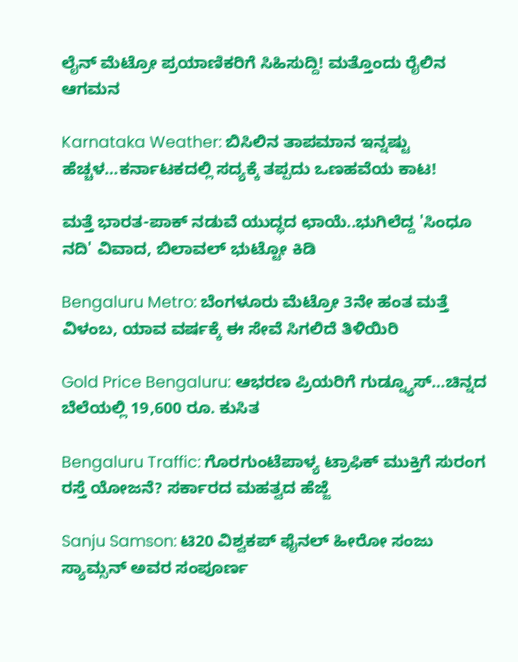ಲೈನ್ ಮೆಟ್ರೋ ಪ್ರಯಾಣಿಕರಿಗೆ ಸಿಹಿಸುದ್ದಿ! ಮತ್ತೊಂದು ರೈಲಿನ ಆಗಮನ

Karnataka Weather: ಬಿಸಿಲಿನ ತಾಪಮಾನ ಇನ್ನಷ್ಟು ಹೆಚ್ಚಳ…ಕರ್ನಾಟಕದಲ್ಲಿ ಸದ್ಯಕ್ಕೆ ತಪ್ಪದು ಒಣಹವೆಯ ಕಾಟ!

ಮತ್ತೆ ಭಾರತ-ಪಾಕ್ ನಡುವೆ ಯುದ್ಧದ ಛಾಯೆ..ಭುಗಿಲೆದ್ದ 'ಸಿಂಧೂ ನದಿ' ವಿವಾದ, ಬಿಲಾವಲ್ ಭುಟ್ಟೋ ಕಿಡಿ

Bengaluru Metro: ಬೆಂಗಳೂರು ಮೆಟ್ರೋ 3ನೇ ಹಂತ ಮತ್ತೆ ವಿಳಂಬ, ಯಾವ ವರ್ಷಕ್ಕೆ ಈ ಸೇವೆ ಸಿಗಲಿದೆ ತಿಳಿಯಿರಿ

Gold Price Bengaluru: ಆಭರಣ ಪ್ರಿಯರಿಗೆ ಗುಡ್ನ್ಯೂಸ್…ಚಿನ್ನದ ಬೆಲೆಯಲ್ಲಿ 19,600 ರೂ. ಕುಸಿತ

Bengaluru Traffic: ಗೊರಗುಂಟೆಪಾಳ್ಯ ಟ್ರಾಫಿಕ್ ಮುಕ್ತಿಗೆ ಸುರಂಗ ರಸ್ತೆ ಯೋಜನೆ? ಸರ್ಕಾರದ ಮಹತ್ವದ ಹೆಜ್ಜೆ

Sanju Samson: ಟಿ20 ವಿಶ್ವಕಪ್ ಫೈನಲ್ ಹೀರೋ ಸಂಜು ಸ್ಯಾಮ್ಸನ್ ಅವರ ಸಂಪೂರ್ಣ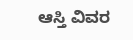ಆಸ್ತಿ ವಿವರ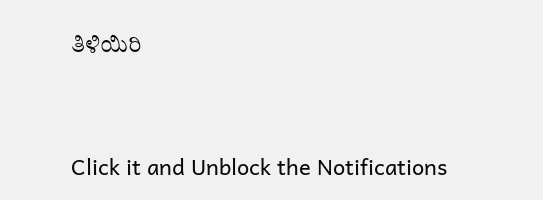ತಿಳಿಯಿರಿ



Click it and Unblock the Notifications